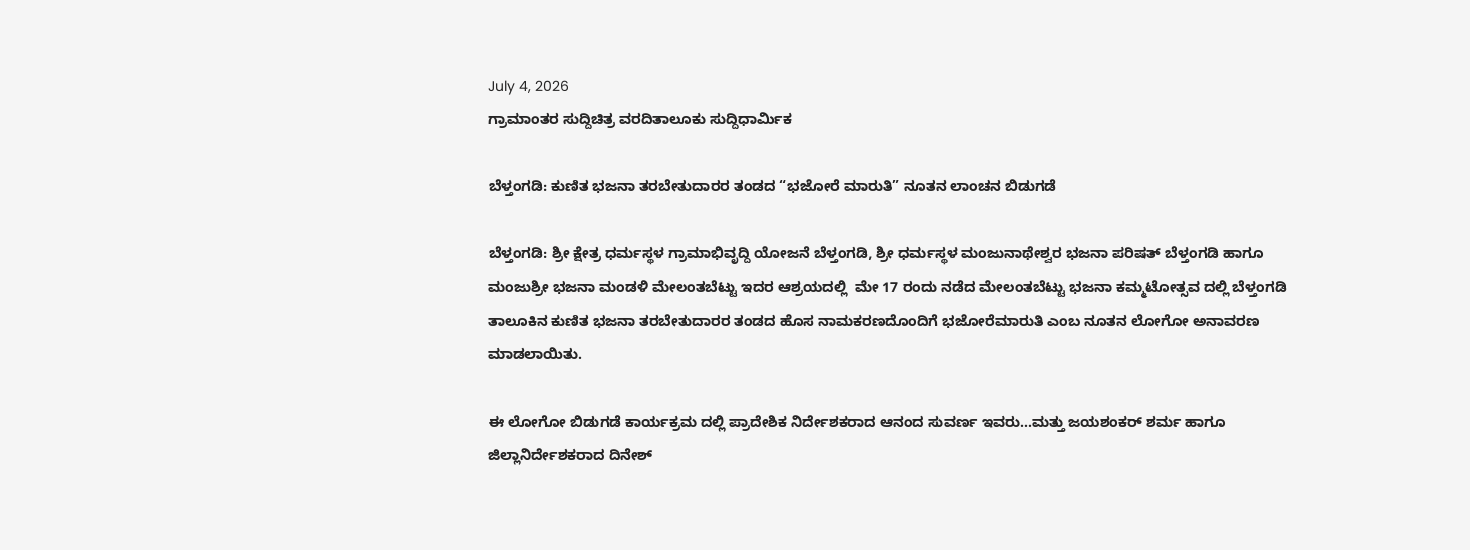July 4, 2026
ಗ್ರಾಮಾಂತರ ಸುದ್ದಿಚಿತ್ರ ವರದಿತಾಲೂಕು ಸುದ್ದಿಧಾರ್ಮಿಕ

ಬೆಳ್ತಂಗಡಿ: ಕುಣಿತ‌ ಭಜನಾ ತರಬೇತುದಾರರ ‌ತಂಡದ‌ “ಭಜೋರೆ‌ ಮಾರುತಿ‌” ನೂತನ‌‌ ಲಾಂಚನ ಬಿಡುಗಡೆ

ಬೆಳ್ತಂಗಡಿ: ಶ್ರೀ ಕ್ಷೇತ್ರ ಧರ್ಮಸ್ಥಳ ಗ್ರಾಮಾಭಿವೃದ್ದಿ ಯೋಜನೆ ಬೆಳ್ತಂಗಡಿ, ಶ್ರೀ ಧರ್ಮಸ್ಥಳ ಮಂಜುನಾಥೇಶ್ವರ ಭಜನಾ ಪರಿಷತ್ ಬೆಳ್ತಂಗಡಿ ಹಾಗೂ ಮಂಜುಶ್ರೀ ಭಜನಾ ಮಂಡಳಿ ಮೇಲಂತಬೆಟ್ಟು ಇದರ ಆಶ್ರಯದಲ್ಲಿ ‌ ಮೇ 17 ರಂದು ನಡೆದ ಮೇಲಂತಬೆಟ್ಟು ಭಜನಾ ಕಮ್ಮಟೋತ್ಸವ ದಲ್ಲಿ ಬೆಳ್ತಂಗಡಿ ತಾಲೂಕಿನ ಕುಣಿತ ಭಜನಾ ತರಬೇತುದಾರರ ತಂಡದ ಹೊಸ ನಾಮಕರಣದೊಂದಿಗೆ ಭಜೋರೆ‌ಮಾರುತಿ ಎಂಬ ನೂತನ ಲೋಗೋ ಅನಾವರಣ ಮಾಡಲಾಯಿತು.

ಈ ಲೋಗೋ ಬಿಡುಗಡೆ ಕಾರ್ಯಕ್ರಮ ದಲ್ಲಿ ಪ್ರಾದೇಶಿಕ ನಿರ್ದೇಶಕರಾದ ಆನಂದ‌ ಸುವರ್ಣ ಇವರು…ಮತ್ತು ಜಯಶಂಕರ್ ಶರ್ಮ ಹಾಗೂ ಜಿಲ್ಲಾ‌ನಿರ್ದೇಶಕರಾದ ದಿನೇಶ್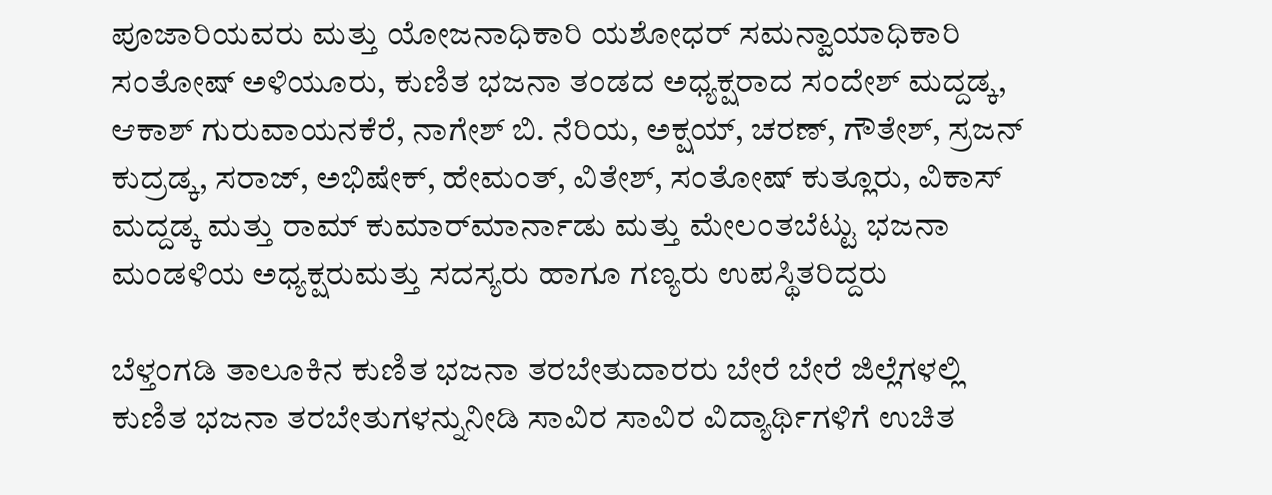ಪೂಜಾರಿಯವರು ಮತ್ತು ಯೋಜನಾಧಿಕಾರಿ ಯಶೋಧರ್ ಸಮನ್ವಾಯಾಧಿಕಾರಿ ಸಂತೋಷ್ ಅಳಿಯೂರು, ಕುಣಿತ ಭಜನಾ ತಂಡದ ಅಧ್ಯಕ್ಷರಾದ ಸಂದೇಶ್ ಮದ್ದಡ್ಕ, ಆಕಾಶ್ ಗುರುವಾಯನಕೆರೆ, ನಾಗೇಶ್ ಬಿ. ನೆರಿಯ, ಅಕ್ಷಯ್, ಚರಣ್, ಗೌತೇಶ್, ಸ್ರಜನ್ ಕುದ್ರಡ್ಕ, ಸರಾಜ್, ಅಭಿಷೇಕ್, ಹೇಮಂತ್, ವಿತೇಶ್, ಸಂತೋಷ್‌ ಕುತ್ಲೂರು, ವಿಕಾಸ್‌‌ ಮದ್ದಡ್ಕ ಮತ್ತು ರಾಮ್ ಕುಮಾರ್‌ಮಾರ್ನಾಡು‌‌‌ ಮತ್ತು‌ ಮೇಲಂತಬೆಟ್ಟು ಭಜನಾ ಮಂಡಳಿಯ ಅಧ್ಯಕ್ಷರು‌ಮತ್ತು ಸದಸ್ಯರು ಹಾಗೂ‌ ಗಣ್ಯರು ‌ಉಪಸ್ಥಿತರಿದ್ದರು

ಬೆಳ್ತಂಗಡಿ ತಾಲೂಕಿನ ಕುಣಿತ ಭಜನಾ ತರಬೇತುದಾರರು ಬೇರೆ ಬೇರೆ ಜಿಲ್ಲೆಗಳಲ್ಲಿ ಕುಣಿತ ಭಜನಾ ತರಬೇತುಗಳನ್ನು‌‌‌ನೀಡಿ ಸಾವಿರ ಸಾವಿರ ವಿದ್ಯಾರ್ಥಿಗಳಿಗೆ ಉಚಿತ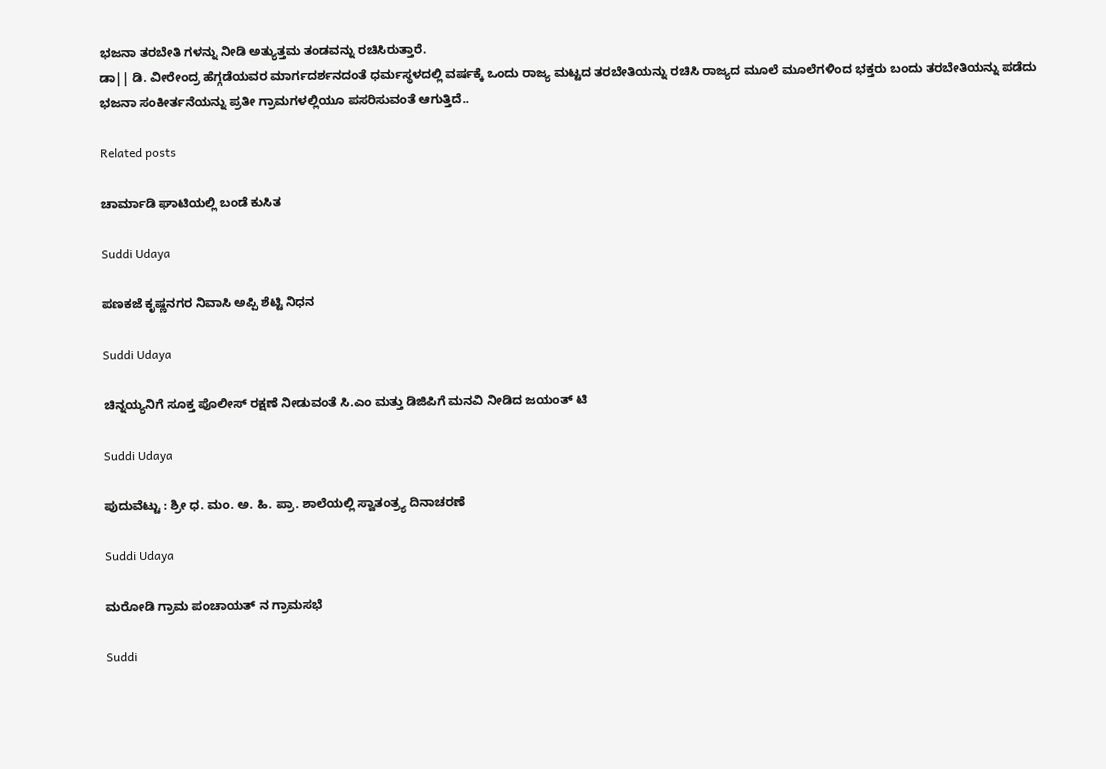ಭಜನಾ ತರಬೇತಿ ಗಳನ್ನು ನೀಡಿ ಅತ್ಯುತ್ತಮ ತಂಡವನ್ನು ರಚಿಸಿರುತ್ತಾರೆ.
ಡಾ|| ಡಿ. ವೀರೇಂದ್ರ ಹೆಗ್ಗಡೆಯವರ ಮಾರ್ಗದರ್ಶನದಂತೆ ಧರ್ಮಸ್ಥಳದಲ್ಲಿ ವರ್ಷಕ್ಕೆ ಒಂದು ರಾಜ್ಯ ಮಟ್ಟದ ತರಬೇತಿಯನ್ನು ರಚಿಸಿ ರಾಜ್ಯದ ಮೂಲೆ ಮೂಲೆಗಳಿಂದ ಭಕ್ತರು ಬಂದು ತರಬೇತಿಯನ್ನು ಪಡೆದು ಭಜನಾ ಸಂಕೀರ್ತನೆಯನ್ನು ಪ್ರತೀ ಗ್ರಾಮಗಳಲ್ಲಿಯೂ ಪಸರಿಸುವಂತೆ ಆಗುತ್ತಿದೆ..

Related posts

ಚಾರ್ಮಾಡಿ ಘಾಟಿಯಲ್ಲಿ ಬಂಡೆ ಕುಸಿತ

Suddi Udaya

ಪಣಕಜೆ ಕೃಷ್ಣನಗರ ನಿವಾಸಿ ಅಪ್ಪಿ ಶೆಟ್ಟಿ ನಿಧನ

Suddi Udaya

ಚಿನ್ನಯ್ಯನಿಗೆ ಸೂಕ್ತ ಪೊಲೀಸ್ ರಕ್ಷಣೆ ನೀಡುವಂತೆ ಸಿ.ಎಂ ಮತ್ತು ಡಿಜಿಪಿಗೆ ಮನವಿ ನೀಡಿದ ಜಯಂತ್ ಟಿ

Suddi Udaya

ಪುದುವೆಟ್ಟು : ಶ್ರೀ ಧ. ಮಂ. ಅ. ಹಿ. ಪ್ರಾ. ಶಾಲೆಯಲ್ಲಿ ಸ್ವಾತಂತ್ರ್ಯ ದಿನಾಚರಣೆ

Suddi Udaya

ಮರೋಡಿ ಗ್ರಾಮ ಪಂಚಾಯತ್ ನ ಗ್ರಾಮಸಭೆ

Suddi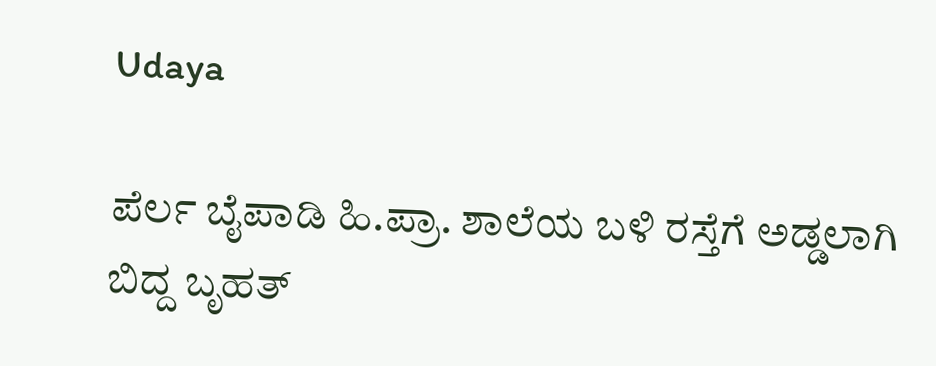Udaya

ಪೆರ್ಲ ಬೈಪಾಡಿ ಹಿ.ಪ್ರಾ. ಶಾಲೆಯ ಬಳಿ ರಸ್ತೆಗೆ ಅಡ್ಡಲಾಗಿ ಬಿದ್ದ ಬೃಹತ್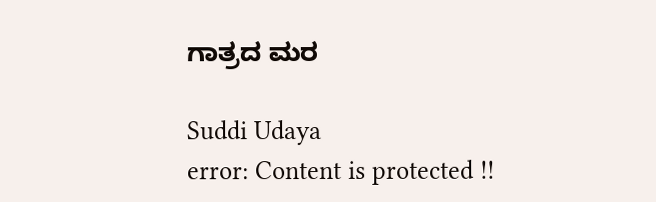ಗಾತ್ರದ ಮರ

Suddi Udaya
error: Content is protected !!